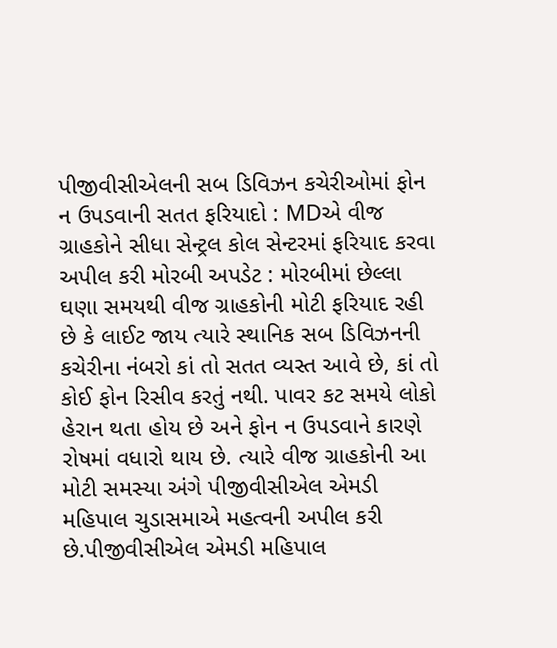પીજીવીસીએલની સબ ડિવિઝન કચેરીઓમાં ફોન ન ઉપડવાની સતત ફરિયાદો : MDએ વીજ ગ્રાહકોને સીધા સેન્ટ્રલ કોલ સેન્ટરમાં ફરિયાદ કરવા અપીલ કરી મોરબી અપડેટ : મોરબીમાં છેલ્લા ઘણા સમયથી વીજ ગ્રાહકોની મોટી ફરિયાદ રહી છે કે લાઈટ જાય ત્યારે સ્થાનિક સબ ડિવિઝનની કચેરીના નંબરો કાં તો સતત વ્યસ્ત આવે છે, કાં તો કોઈ ફોન રિસીવ કરતું નથી. પાવર કટ સમયે લોકો હેરાન થતા હોય છે અને ફોન ન ઉપડવાને કારણે રોષમાં વધારો થાય છે. ત્યારે વીજ ગ્રાહકોની આ મોટી સમસ્યા અંગે પીજીવીસીએલ એમડી મહિપાલ ચુડાસમાએ મહત્વની અપીલ કરી છે.પીજીવીસીએલ એમડી મહિપાલ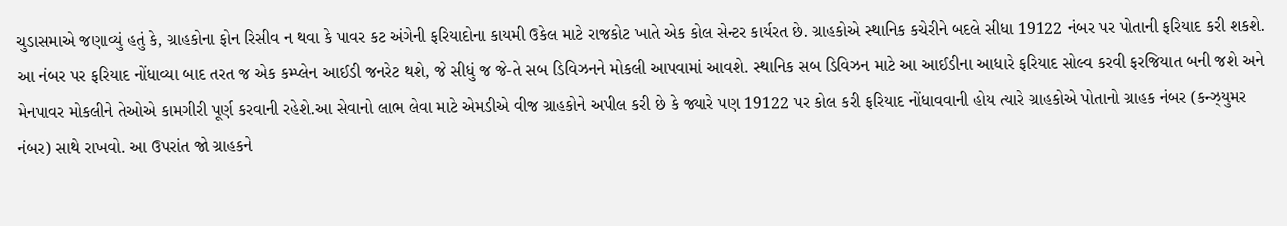ચુડાસમાએ જણાવ્યું હતું કે, ગ્રાહકોના ફોન રિસીવ ન થવા કે પાવર કટ અંગેની ફરિયાદોના કાયમી ઉકેલ માટે રાજકોટ ખાતે એક કોલ સેન્ટર કાર્યરત છે. ગ્રાહકોએ સ્થાનિક કચેરીને બદલે સીધા 19122 નંબર પર પોતાની ફરિયાદ કરી શકશે. આ નંબર પર ફરિયાદ નોંધાવ્યા બાદ તરત જ એક કમ્પ્લેન આઈડી જનરેટ થશે, જે સીધું જ જે-તે સબ ડિવિઝનને મોકલી આપવામાં આવશે. સ્થાનિક સબ ડિવિઝન માટે આ આઈડીના આધારે ફરિયાદ સોલ્વ કરવી ફરજિયાત બની જશે અને મેનપાવર મોકલીને તેઓએ કામગીરી પૂર્ણ કરવાની રહેશે.આ સેવાનો લાભ લેવા માટે એમડીએ વીજ ગ્રાહકોને અપીલ કરી છે કે જ્યારે પણ 19122 પર કોલ કરી ફરિયાદ નોંધાવવાની હોય ત્યારે ગ્રાહકોએ પોતાનો ગ્રાહક નંબર (કન્ઝ્યુમર નંબર) સાથે રાખવો. આ ઉપરાંત જો ગ્રાહકને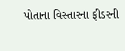પોતાના વિસ્તારના ફીડરની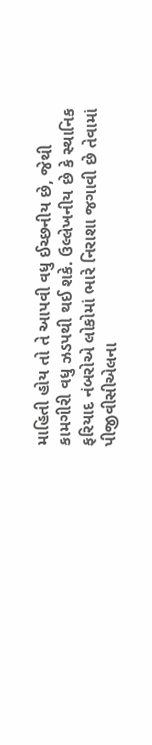માહિતી હોય તો તે આપવી વધુ ઈચ્છનીય છે, જેથી કામગીરી વધુ ઝડપથી થઈ શકે. ઉલ્લેખનીય છે કે સ્થાનિક ફરિયાદ નંબરોએ લોકોમાં ભારે નિરાશા જગાવી છે તેવામાં પીજીવીસીએલના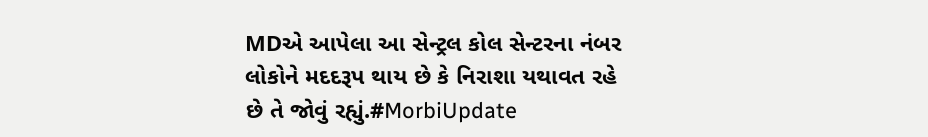MDએ આપેલા આ સેન્ટ્રલ કોલ સેન્ટરના નંબર લોકોને મદદરૂપ થાય છે કે નિરાશા યથાવત રહે છે તે જોવું રહ્યું.#MorbiUpdate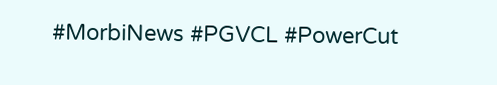#MorbiNews #PGVCL #PowerCut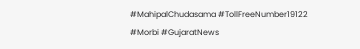#MahipalChudasama #TollFreeNumber19122 #Morbi #GujaratNews